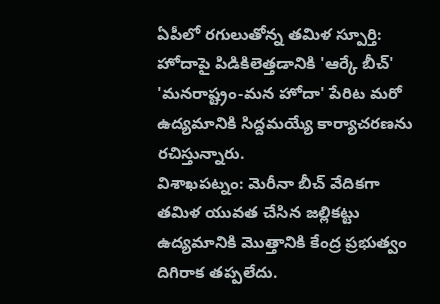ఏపీలో రగులుతోన్న తమిళ స్పూర్తి: హోదాపై పిడికిలెత్తడానికి 'ఆర్కే బీచ్'
'మనరాష్ట్రం-మన హోదా' పేరిట మరో ఉద్యమానికి సిద్దమయ్యే కార్యాచరణను రచిస్తున్నారు.
విశాఖపట్నం: మెరీనా బీచ్ వేదికగా తమిళ యువత చేసిన జల్లికట్టు ఉద్యమానికి మొత్తానికి కేంద్ర ప్రభుత్వం దిగిరాక తప్పలేదు.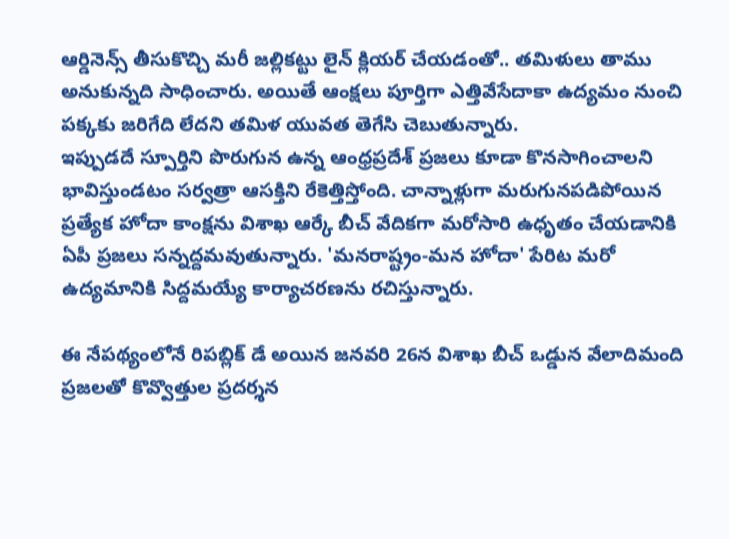ఆర్డినెన్స్ తీసుకొచ్చి మరీ జల్లికట్టు లైన్ క్లియర్ చేయడంతో.. తమిళులు తాము అనుకున్నది సాధించారు. అయితే ఆంక్షలు పూర్తిగా ఎత్తివేసేదాకా ఉద్యమం నుంచి పక్కకు జరిగేది లేదని తమిళ యువత తెగేసి చెబుతున్నారు.
ఇప్పుడదే స్పూర్తిని పొరుగున ఉన్న ఆంధ్రప్రదేశ్ ప్రజలు కూడా కొనసాగించాలని భావిస్తుండటం సర్వత్రా ఆసక్తిని రేకెత్తిస్తోంది. చాన్నాళ్లుగా మరుగునపడిపోయిన ప్రత్యేక హోదా కాంక్షను విశాఖ ఆర్కే బీచ్ వేదికగా మరోసారి ఉధృతం చేయడానికి ఏపీ ప్రజలు సన్నద్దమవుతున్నారు. 'మనరాష్ట్రం-మన హోదా' పేరిట మరో ఉద్యమానికి సిద్దమయ్యే కార్యాచరణను రచిస్తున్నారు.

ఈ నేపథ్యంలోనే రిపబ్లిక్ డే అయిన జనవరి 26న విశాఖ బీచ్ ఒడ్డున వేలాదిమంది ప్రజలతో కొవ్వొత్తుల ప్రదర్శన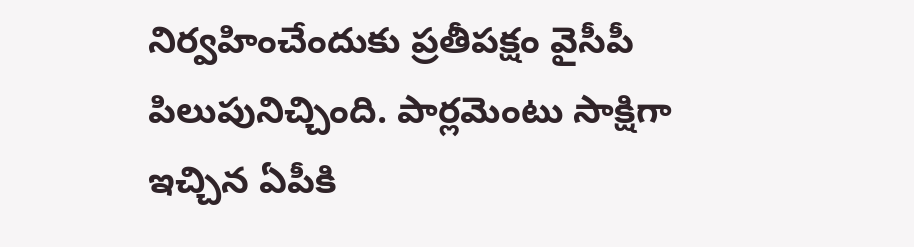నిర్వహించేందుకు ప్రతీపక్షం వైసీపీ పిలుపునిచ్చింది. పార్లమెంటు సాక్షిగా ఇచ్చిన ఏపీకి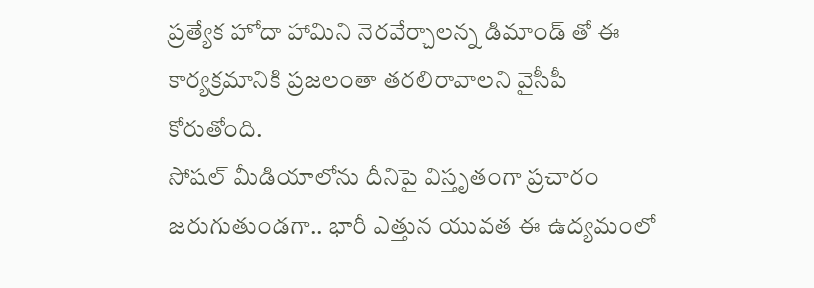ప్రత్యేక హోదా హామిని నెరవేర్చాలన్న డిమాండ్ తో ఈ కార్యక్రమానికి ప్రజలంతా తరలిరావాలని వైసీపీ కోరుతోంది.
సోషల్ మీడియాలోను దీనిపై విస్తృతంగా ప్రచారం జరుగుతుండగా.. భారీ ఎత్తున యువత ఈ ఉద్యమంలో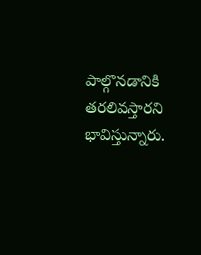పాల్గొనడానికి తరలివస్తారని భావిస్తున్నారు.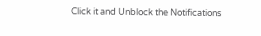Click it and Unblock the Notifications